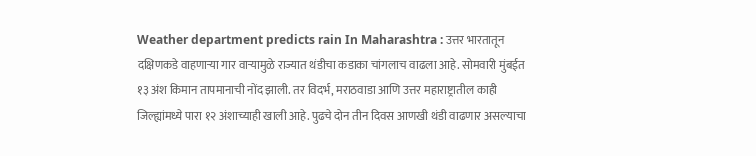Weather department predicts rain In Maharashtra : उत्तर भारतातून दक्षिणकडे वाहणाऱ्या गार वाऱ्यामुळे राज्यात थंडीचा कडाका चांगलाच वाढला आहे. सोमवारी मुंबईत १३ अंश किमान तापमानाची नोंद झाली. तर विदर्भ, मराठवाडा आणि उत्तर महाराष्ट्रातील काही जिल्ह्यांमध्ये पारा १२ अंशाच्याही खाली आहे. पुढचे दोन तीन दिवस आणखी थंडी वाढणार असल्याचा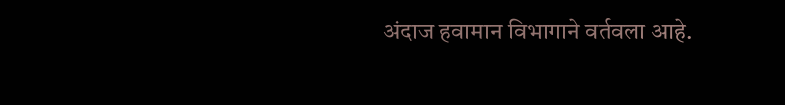अंदाज हवामान विभागाने वर्तवला आहे.